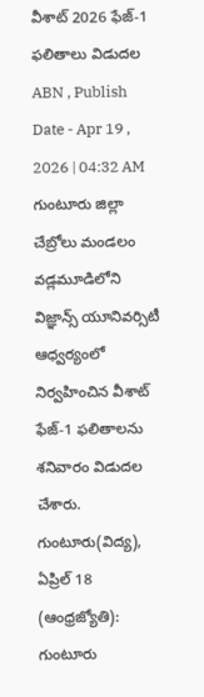వీశాట్ 2026 ఫేజ్-1 ఫలితాలు విడుదల
ABN , Publish Date - Apr 19 , 2026 | 04:32 AM
గుంటూరు జిల్లా చేబ్రోలు మండలం వడ్లమూడిలోని విజ్ఞాన్స్ యూనివర్సిటీ ఆధ్వర్యంలో నిర్వహించిన వీశాట్ ఫేజ్-1 ఫలితాలను శనివారం విడుదల చేశారు.
గుంటూరు(విద్య), ఏప్రిల్ 18 (ఆంధ్రజ్యోతి): గుంటూరు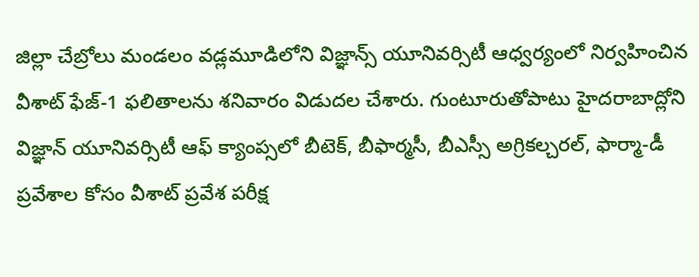జిల్లా చేబ్రోలు మండలం వడ్లమూడిలోని విజ్ఞాన్స్ యూనివర్సిటీ ఆధ్వర్యంలో నిర్వహించిన వీశాట్ ఫేజ్-1 ఫలితాలను శనివారం విడుదల చేశారు. గుంటూరుతోపాటు హైదరాబాద్లోని విజ్ఞాన్ యూనివర్సిటీ ఆఫ్ క్యాంప్సలో బీటెక్, బీఫార్మసీ, బీఎస్సీ అగ్రికల్చరల్, ఫార్మా-డీ ప్రవేశాల కోసం వీశాట్ ప్రవేశ పరీక్ష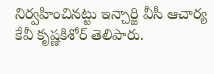నిర్వహించినట్టు ఇన్చార్జి వీసీ ఆచార్య కేవీ కృష్ణకిశోర్ తెలిపారు.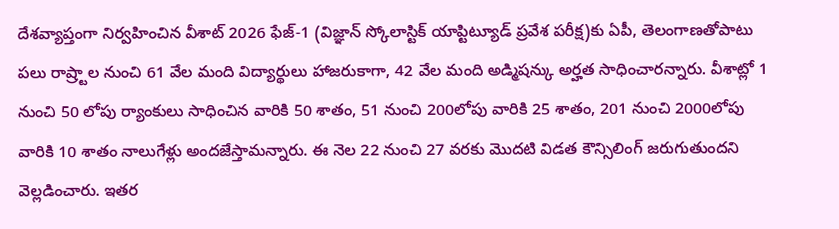దేశవ్యాప్తంగా నిర్వహించిన వీశాట్ 2026 ఫేజ్-1 (విజ్ఞాన్ స్కోలాస్టిక్ యాప్టిట్యూడ్ ప్రవేశ పరీక్ష)కు ఏపీ, తెలంగాణతోపాటు పలు రాష్ర్టాల నుంచి 61 వేల మంది విద్యార్థులు హాజరుకాగా, 42 వేల మంది అడ్మిషన్కు అర్హత సాధించారన్నారు. వీశాట్లో 1 నుంచి 50 లోపు ర్యాంకులు సాధించిన వారికి 50 శాతం, 51 నుంచి 200లోపు వారికి 25 శాతం, 201 నుంచి 2000లోపు వారికి 10 శాతం నాలుగేళ్లు అందజేస్తామన్నారు. ఈ నెల 22 నుంచి 27 వరకు మొదటి విడత కౌన్సిలింగ్ జరుగుతుందని వెల్లడించారు. ఇతర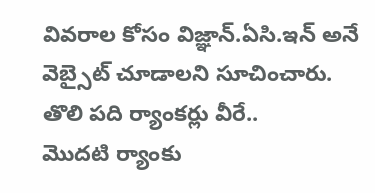వివరాల కోసం విజ్ఞాన్.ఏసి.ఇన్ అనే వెబ్సైట్ చూడాలని సూచించారు.
తొలి పది ర్యాంకర్లు వీరే..
మొదటి ర్యాంకు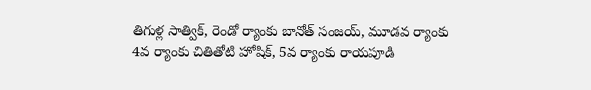తిగుళ్ల సాత్విక్, రెండో ర్యాంకు బానోత్ సంజయ్, మూడవ ర్యాంకు 4వ ర్యాంకు చితితోటి హోషిక్, 5వ ర్యాంకు రాయపూడి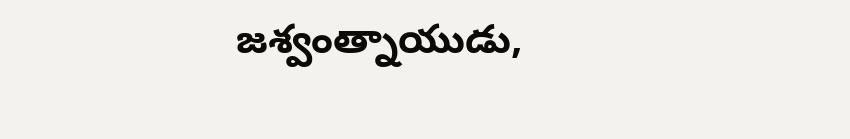జశ్వంత్నాయుడు,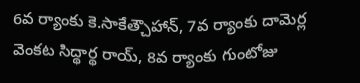6వ ర్యాంకు కె.సాకేత్చౌహాన్, 7వ ర్యాంకు దామెర్ల వెంకట సిద్థార్థ రాయ్, 8వ ర్యాంకు గుంటోజు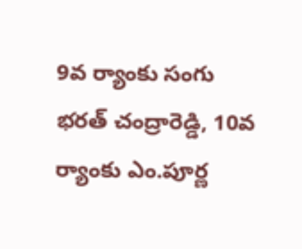9వ ర్యాంకు సంగు భరత్ చంద్రారెడ్డి, 10వ ర్యాంకు ఎం.పూర్ణ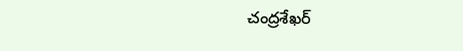చంద్రశేఖర్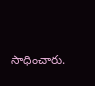సాధించారు.